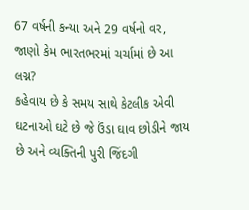67 વર્ષની કન્યા અને 29 વર્ષનો વર, જાણો કેમ ભારતભરમાં ચર્ચામાં છે આ લગ્ન?
કહેવાય છે કે સમય સાથે કેટલીક એવી ઘટનાઓ ઘટે છે જે ઉંડા ઘાવ છોડીને જાય છે અને વ્યક્તિની પુરી જિંદગી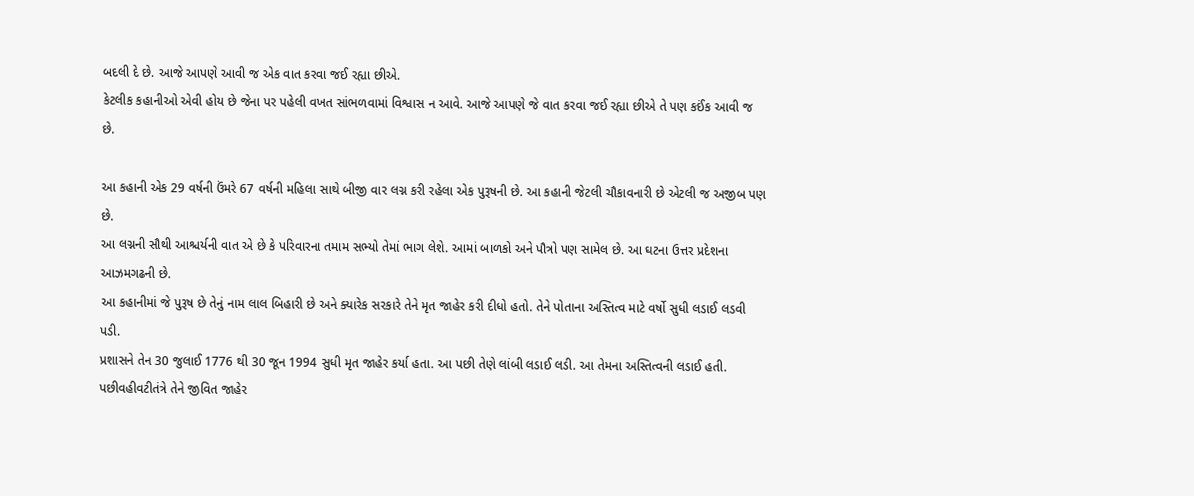બદલી દે છે. આજે આપણે આવી જ એક વાત કરવા જઈ રહ્યા છીએ.
કેટલીક કહાનીઓ એવી હોય છે જેના પર પહેલી વખત સાંભળવામાં વિશ્વાસ ન આવે. આજે આપણે જે વાત કરવા જઈ રહ્યા છીએ તે પણ કઈંક આવી જ છે.

આ કહાની એક 29 વર્ષની ઉંમરે 67 વર્ષની મહિલા સાથે બીજી વાર લગ્ન કરી રહેલા એક પુરૂષની છે. આ કહાની જેટલી ચૌકાવનારી છે એટલી જ અજીબ પણ છે.
આ લગ્નની સૌથી આશ્ચર્યની વાત એ છે કે પરિવારના તમામ સભ્યો તેમાં ભાગ લેશે. આમાં બાળકો અને પૌત્રો પણ સામેલ છે. આ ઘટના ઉત્તર પ્રદેશના આઝમગઢની છે.
આ કહાનીમાં જે પુરૂષ છે તેનું નામ લાલ બિહારી છે અને ક્યારેક સરકારે તેને મૃત જાહેર કરી દીધો હતો. તેને પોતાના અસ્તિત્વ માટે વર્ષો સુધી લડાઈ લડવી પડી.
પ્રશાસને તેન 30 જુલાઈ 1776 થી 30 જૂન 1994 સુધી મૃત જાહેર કર્યા હતા. આ પછી તેણે લાંબી લડાઈ લડી. આ તેમના અસ્તિત્વની લડાઈ હતી. પછીવહીવટીતંત્રે તેને જીવિત જાહેર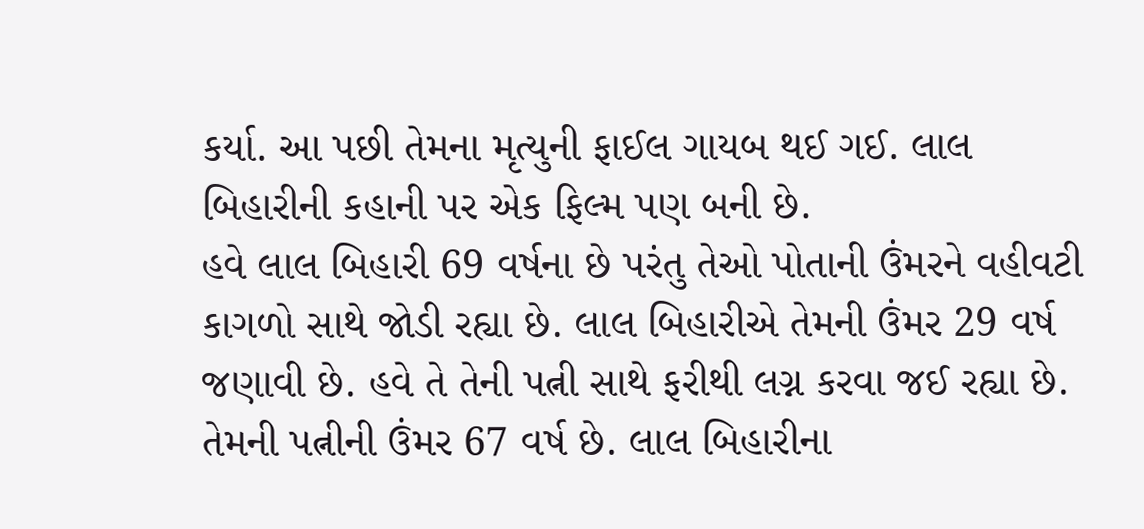કર્યા. આ પછી તેમના મૃત્યુની ફાઈલ ગાયબ થઈ ગઈ. લાલ બિહારીની કહાની પર એક ફિલ્મ પણ બની છે.
હવે લાલ બિહારી 69 વર્ષના છે પરંતુ તેઓ પોતાની ઉંમરને વહીવટી કાગળો સાથે જોડી રહ્યા છે. લાલ બિહારીએ તેમની ઉંમર 29 વર્ષ જણાવી છે. હવે તે તેની પત્ની સાથે ફરીથી લગ્ન કરવા જઈ રહ્યા છે. તેમની પત્નીની ઉંમર 67 વર્ષ છે. લાલ બિહારીના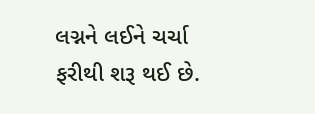લગ્નને લઈને ચર્ચા ફરીથી શરૂ થઈ છે.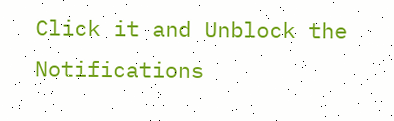Click it and Unblock the Notifications